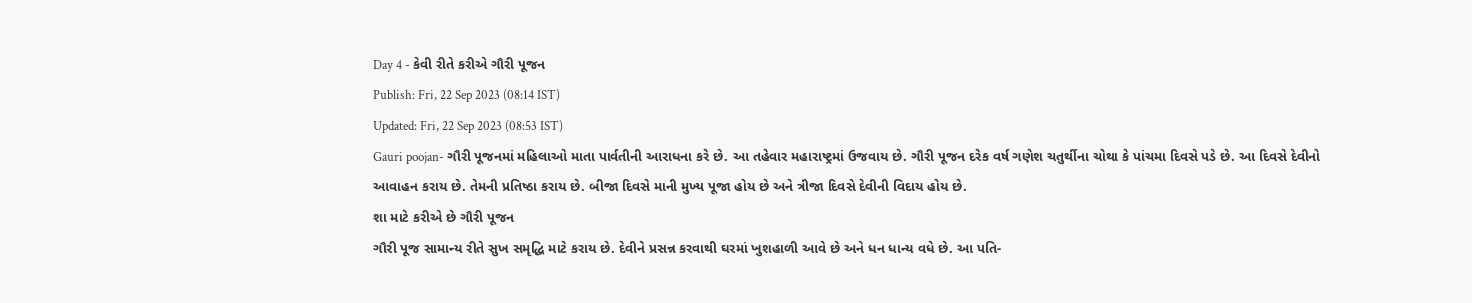Day 4 - કેવી રીતે કરીએ ગૌરી પૂજન
Publish: Fri, 22 Sep 2023 (08:14 IST)
Updated: Fri, 22 Sep 2023 (08:53 IST)
Gauri poojan- ગૌરી પૂજનમાં મહિલાઓ માતા પાર્વતીની આરાધના કરે છે. આ તહેવાર મહારાષ્ટ્રમાં ઉજવાય છે. ગૌરી પૂજન દરેક વર્ષ ગણેશ ચતુર્થીના ચોથા કે પાંચમા દિવસે પડે છે. આ દિવસે દેવીનો આવાહન કરાય છે. તેમની પ્રતિષ્ઠા કરાય છે. બીજા દિવસે માની મુખ્ય પૂજા હોય છે અને ત્રીજા દિવસે દેવીની વિદાય હોય છે.
શા માટે કરીએ છે ગૌરી પૂજન
ગૌરી પૂજ સામાન્ય રીતે સુખ સમૃદ્ધિ માટે કરાય છે. દેવીને પ્રસન્ન કરવાથી ઘરમાં ખુશહાળી આવે છે અને ધન ધાન્ય વધે છે. આ પતિ-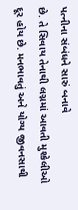પત્નીના સંબંધને સારું બનાવે
છે. તે સિવાય તેનાથી લગ્નમાં આવતી મુશ્કેલીઓ દૂર હોય છે. મનભાવતું અને યોગ્ય જીવનસાથી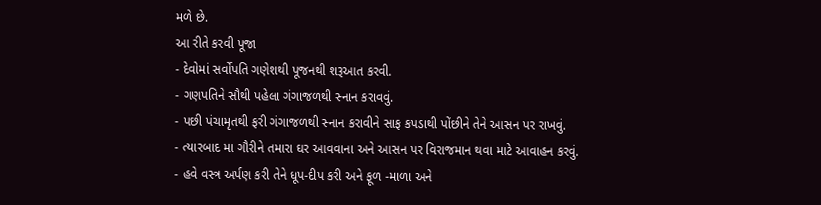મળે છે.
આ રીતે કરવી પૂજા
- દેવોમાં સર્વોપતિ ગણેશથી પૂજનથી શરૂઆત કરવી.
- ગણપતિને સૌથી પહેલા ગંગાજળથી સ્નાન કરાવવું.
- પછી પંચામૃતથી ફરી ગંગાજળથી સ્નાન કરાવીને સાફ કપડાથી પોંછીને તેને આસન પર રાખવું.
- ત્યારબાદ મા ગૌરીને તમારા ઘર આવવાના અને આસન પર વિરાજમાન થવા માટે આવાહન કરવું.
- હવે વસ્ત્ર અર્પણ કરી તેને ધૂપ-દીપ કરી અને ફૂળ -માળા અને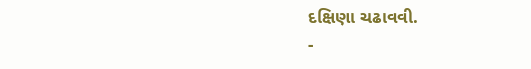દક્ષિણા ચઢાવવી.
-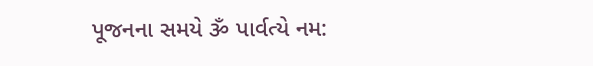પૂજનના સમયે ૐ પાર્વત્યે નમ: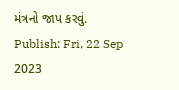મંત્રનો જાપ કરવું.
Publish: Fri, 22 Sep 2023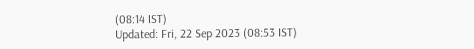(08:14 IST)
Updated: Fri, 22 Sep 2023 (08:53 IST)